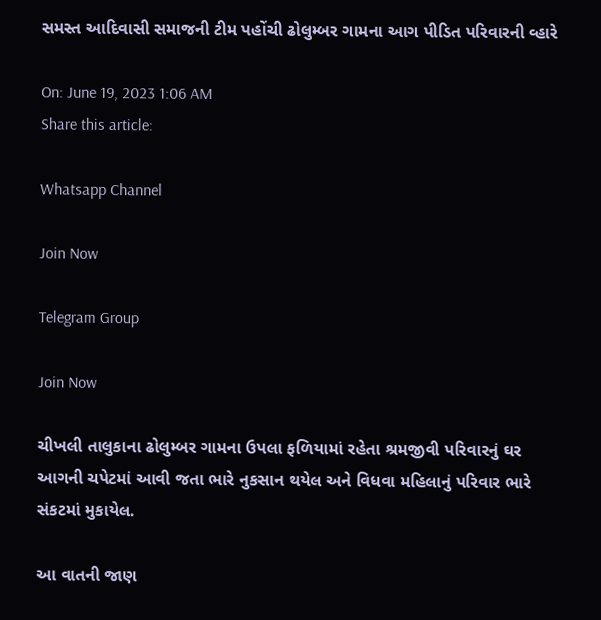સમસ્ત આદિવાસી સમાજની ટીમ પહોંચી ઢોલુમ્બર ગામના આગ પીડિત પરિવારની વ્હારે

On: June 19, 2023 1:06 AM
Share this article:

Whatsapp Channel

Join Now

Telegram Group

Join Now

ચીખલી તાલુકાના ઢોલુમ્બર ગામના ઉપલા ફળિયામાં રહેતા શ્રમજીવી પરિવારનું ઘર આગની ચપેટમાં આવી જતા ભારે નુકસાન થયેલ અને વિધવા મહિલાનું પરિવાર ભારે સંકટમાં મુકાયેલ.

આ વાતની જાણ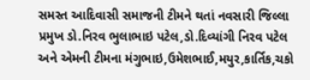સમસ્ત આદિવાસી સમાજની ટીમને થતાં નવસારી જિલ્લા પ્રમુખ ડો.નિરવ ભુલાભાઇ પટેલ,ડો.દિવ્યાંગી નિરવ પટેલ અને એમની ટીમના મંગુભાઇ,ઉમેશભાઈ,મયુર,કાર્તિક,ચકો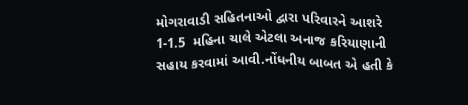મોગરાવાડી સહિતનાઓ દ્વારા પરિવારને આશરે 1-1.5  મહિના ચાલે એટલા અનાજ કરિયાણાની સહાય કરવામાં આવી.નોંધનીય બાબત એ હતી કે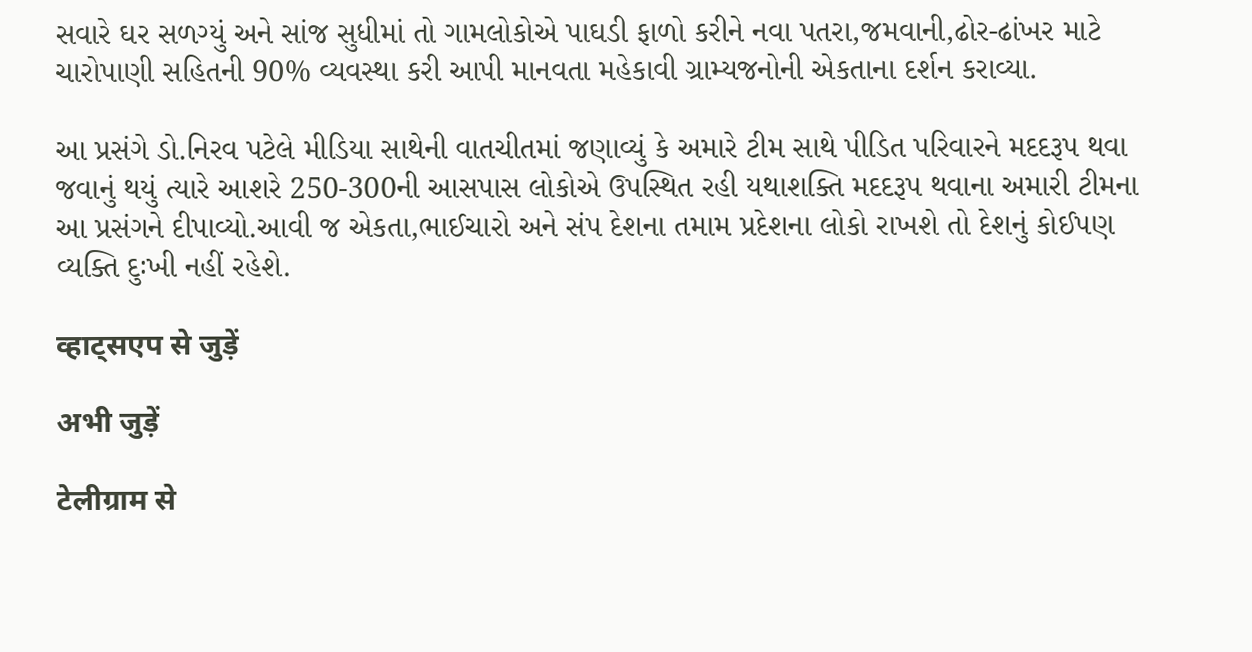સવારે ઘર સળગ્યું અને સાંજ સુધીમાં તો ગામલોકોએ પાઘડી ફાળો કરીને નવા પતરા,જમવાની,ઢોર-ઢાંખર માટે ચારોપાણી સહિતની 90% વ્યવસ્થા કરી આપી માનવતા મહેકાવી ગ્રામ્યજનોની એકતાના દર્શન કરાવ્યા.

આ પ્રસંગે ડો.નિરવ પટેલે મીડિયા સાથેની વાતચીતમાં જણાવ્યું કે અમારે ટીમ સાથે પીડિત પરિવારને મદદરૂપ થવા જવાનું થયું ત્યારે આશરે 250-300ની આસપાસ લોકોએ ઉપસ્થિત રહી યથાશક્તિ મદદરૂપ થવાના અમારી ટીમના આ પ્રસંગને દીપાવ્યો.આવી જ એકતા,ભાઈચારો અને સંપ દેશના તમામ પ્રદેશના લોકો રાખશે તો દેશનું કોઈપણ વ્યક્તિ દુઃખી નહીં રહેશે.

व्हाट्सएप से जुड़ें

अभी जुड़ें

टेलीग्राम से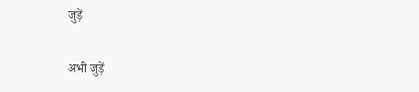जुड़ें

अभी जुड़ें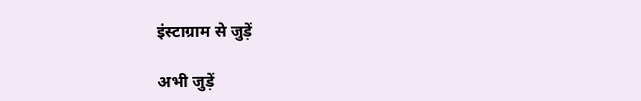इंस्टाग्राम से जुड़ें

अभी जुड़ें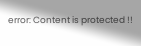error: Content is protected !!